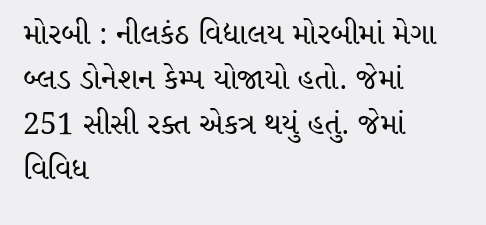મોરબી : નીલકંઠ વિદ્યાલય મોરબીમાં મેગા બ્લડ ડોનેશન કેમ્પ યોજાયો હતો. જેમાં 251 સીસી રક્ત એકત્ર થયું હતું. જેમાં વિવિધ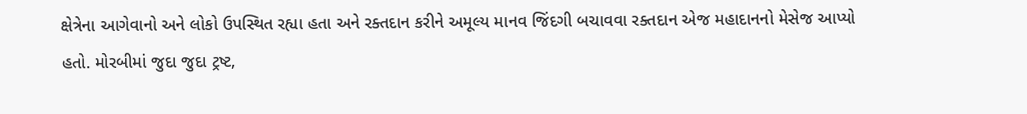ક્ષેત્રેના આગેવાનો અને લોકો ઉપસ્થિત રહ્યા હતા અને રક્તદાન કરીને અમૂલ્ય માનવ જિંદગી બચાવવા રક્તદાન એજ મહાદાનનો મેસેજ આપ્યો હતો. મોરબીમાં જુદા જુદા ટ્રષ્ટ,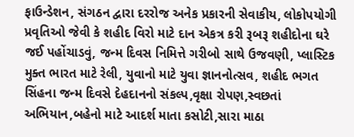ફાઉન્ડેશન, સંગઠન દ્વારા દરરોજ અનેક પ્રકારની સેવાકીય, લોકોપયોગી પ્રવૃતિઓ જેવી કે શહીદ વિરો માટે દાન એકત્ર કરી રૂબરૂ શહીદોના ઘરે જઈ પહોંચાડવું, જન્મ દિવસ નિમિત્તે ગરીબો સાથે ઉજવણી, પ્લાસ્ટિક મુક્ત ભારત માટે રેલી, યુવાનો માટે યુવા જ્ઞાનનોત્સવ, શહીદ ભગત સિંહના જન્મ દિવસે દેહદાનનો સંકલ્પ,વૃક્ષા રોપણ,સ્વછતાં અભિયાન,બહેનો માટે આદર્શ માતા કસોટી,સારા માઠા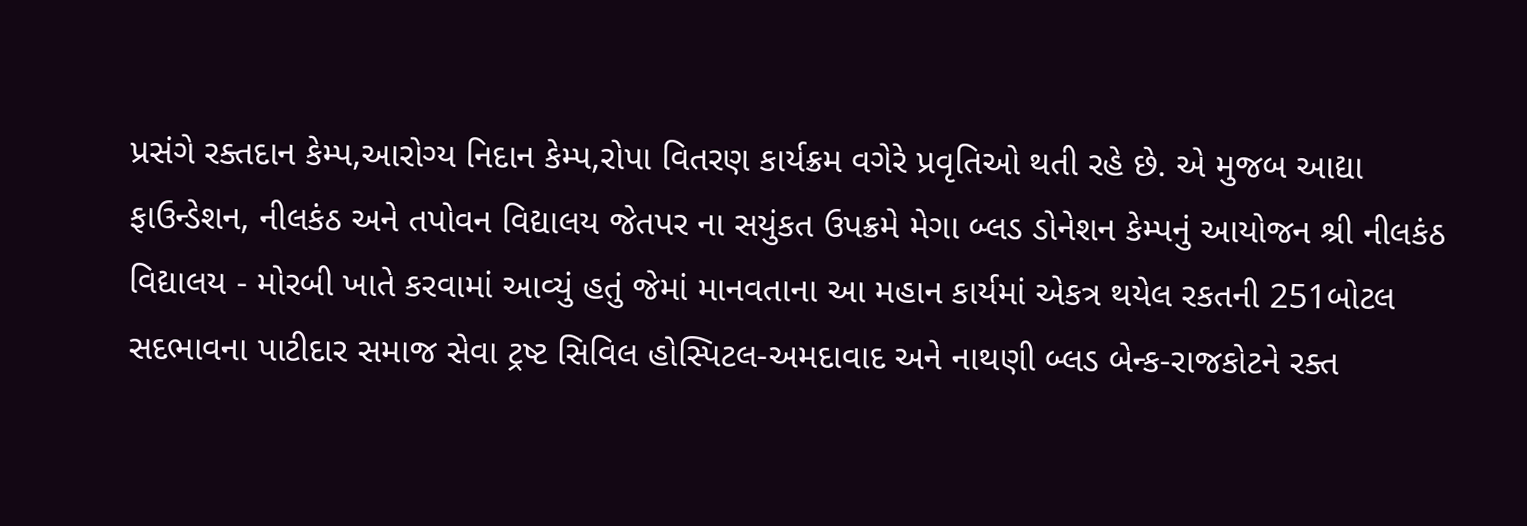પ્રસંગે રક્તદાન કેમ્પ,આરોગ્ય નિદાન કેમ્પ,રોપા વિતરણ કાર્યક્રમ વગેરે પ્રવૃતિઓ થતી રહે છે. એ મુજબ આદ્યા ફાઉન્ડેશન, નીલકંઠ અને તપોવન વિદ્યાલય જેતપર ના સયુંકત ઉપક્રમે મેગા બ્લડ ડોનેશન કેમ્પનું આયોજન શ્રી નીલકંઠ વિદ્યાલય - મોરબી ખાતે કરવામાં આવ્યું હતું જેમાં માનવતાના આ મહાન કાર્યમાં એકત્ર થયેલ રકતની 251બોટલ સદભાવના પાટીદાર સમાજ સેવા ટ્રષ્ટ સિવિલ હોસ્પિટલ-અમદાવાદ અને નાથણી બ્લડ બેન્ક-રાજકોટને રક્ત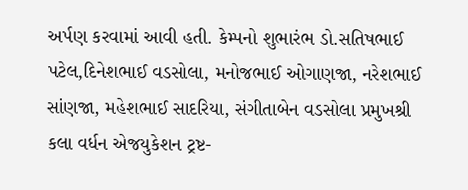અર્પણ કરવામાં આવી હતી. કેમ્પનો શુભારંભ ડો.સતિષભાઈ પટેલ,દિનેશભાઈ વડસોલા, મનોજભાઈ ઓગાણજા, નરેશભાઈ સાંણજા, મહેશભાઈ સાદરિયા, સંગીતાબેન વડસોલા પ્રમુખશ્રી કલા વર્ધન એજયુકેશન ટ્રષ્ટ-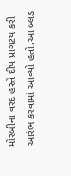મોરબીના વરદ હસ્તે દીપ પ્રાગટય કરી આરંભ કરવામાં આવ્યો હતો.આ બ્લડ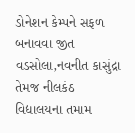ડોનેશન કેમ્પને સફળ બનાવવા જીત વડસોલા,નવનીત કાસુંદ્રા તેમજ નીલકંઠ વિદ્યાલયના તમામ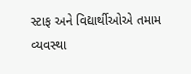સ્ટાફ અને વિદ્યાર્થીઓએ તમામ વ્યવસ્થા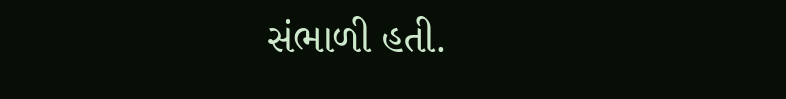સંભાળી હતી.